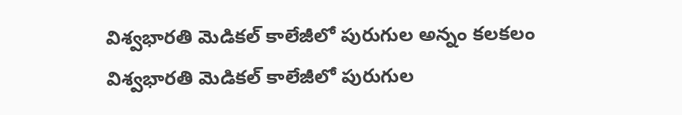విశ్వభారతి మెడికల్ కాలేజీలో పురుగుల అన్నం కలకలం
విశ్వభారతి మెడికల్ కాలేజీలో పురుగుల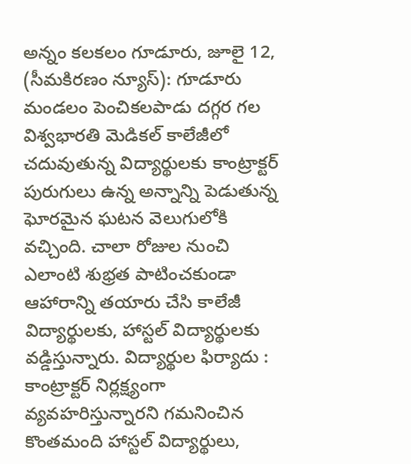అన్నం కలకలం గూడూరు, జూలై 12, (సీమకిరణం న్యూస్): గూడూరు మండలం పెంచికలపాడు దగ్గర గల విశ్వభారతి మెడికల్ కాలేజీలో చదువుతున్న విద్యార్థులకు కాంట్రాక్టర్ పురుగులు ఉన్న అన్నాన్ని పెడుతున్న ఘోరమైన ఘటన వెలుగులోకి వచ్చింది. చాలా రోజుల నుంచి ఎలాంటి శుభ్రత పాటించకుండా ఆహారాన్ని తయారు చేసి కాలేజీ విద్యార్థులకు, హాస్టల్ విద్యార్థులకు వడ్డిస్తున్నారు. విద్యార్థుల ఫిర్యాదు : కాంట్రాక్టర్ నిర్లక్ష్యంగా వ్యవహరిస్తున్నారని గమనించిన కొంతమంది హాస్టల్ విద్యార్థులు,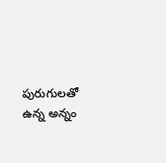పురుగులతో ఉన్న అన్నం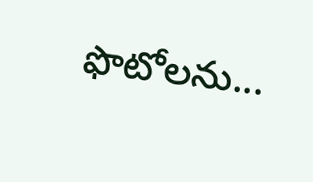ఫొటోలను...